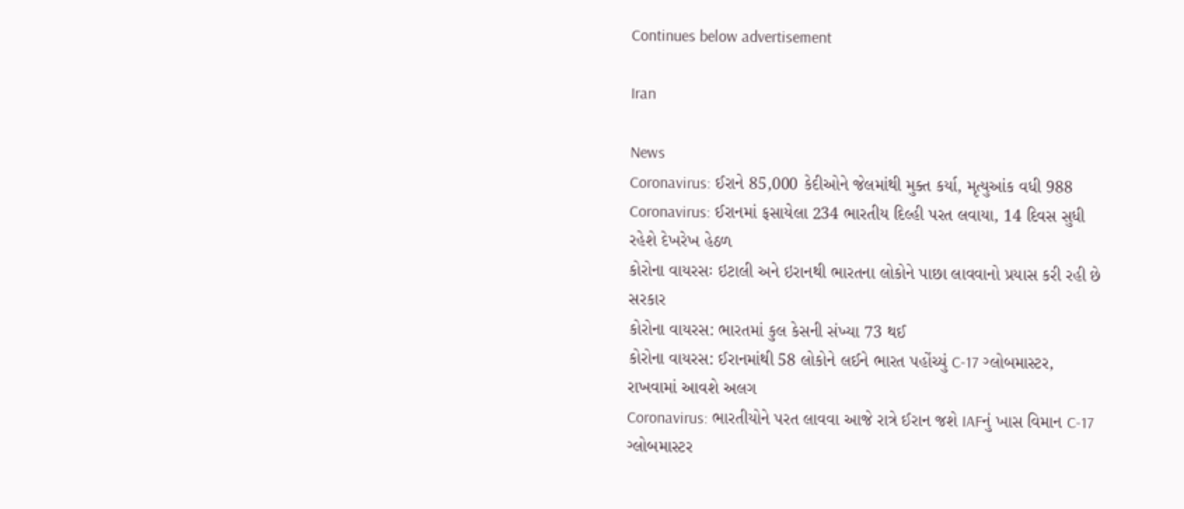Continues below advertisement

Iran

News
Coronavirus: ઈરાને 85,000 કેદીઓને જેલમાંથી મુક્ત કર્યા, મૃત્યુઆંક વધી 988
Coronavirus: ઈરાનમાં ફસાયેલા 234 ભારતીય દિલ્હી પરત લવાયા, 14 દિવસ સુધી રહેશે દેખરેખ હેઠળ
કોરોના વાયરસઃ ઇટાલી અને ઇરાનથી ભારતના લોકોને પાછા લાવવાનો પ્રયાસ કરી રહી છે સરકાર
કોરોના વાયરસ: ભારતમાં કુલ કેસની સંખ્યા 73 થઈ
કોરોના વાયરસ: ઈરાનમાંથી 58 લોકોને લઈને ભારત પહોંચ્યું C-17 ગ્લોબમાસ્ટર, રાખવામાં આવશે અલગ
Coronavirus: ભારતીયોને પરત લાવવા આજે રાત્રે ઈરાન જશે IAFનું ખાસ વિમાન C-17 ગ્લોબમાસ્ટર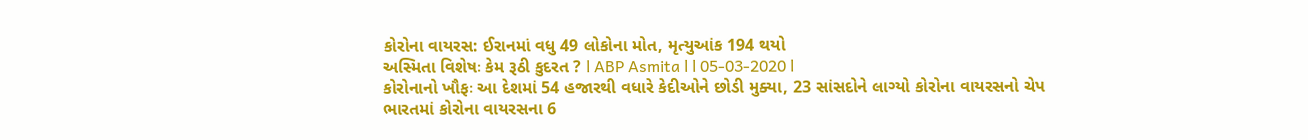કોરોના વાયરસ: ઈરાનમાં વધુ 49 લોકોના મોત, મૃત્યુઆંક 194 થયો
અસ્મિતા વિશેષઃ કેમ રૂઠી કુદરત ? l ABP Asmita l l 05-03-2020 l
કોરોનાનો ખૌફઃ આ દેશમાં 54 હજારથી વધારે કેદીઓને છોડી મુક્યા, 23 સાંસદોને લાગ્યો કોરોના વાયરસનો ચેપ
ભારતમાં કોરોના વાયરસના 6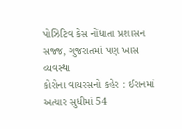પોઝિટિવ કેસ નોંધાતા પ્રશાસન સજ્જ, ગુજરાતમાં પણ ખાસ વ્યવસ્થા
કોરોના વાયરસનો કહેર : ઈરાનમાં અત્યાર સુધીમાં 54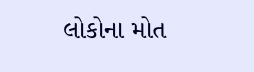લોકોના મોત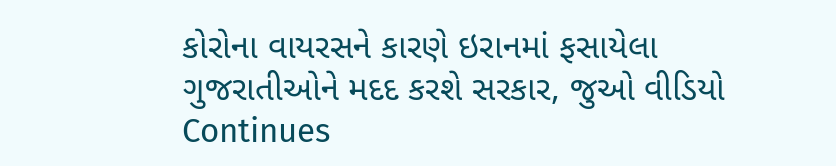કોરોના વાયરસને કારણે ઇરાનમાં ફસાયેલા ગુજરાતીઓને મદદ કરશે સરકાર, જુઓ વીડિયો
Continues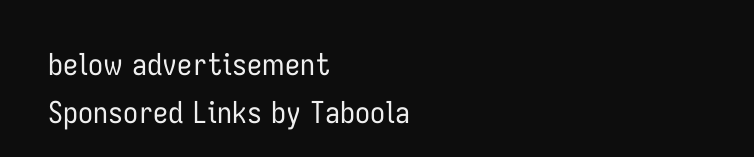below advertisement
Sponsored Links by Taboola